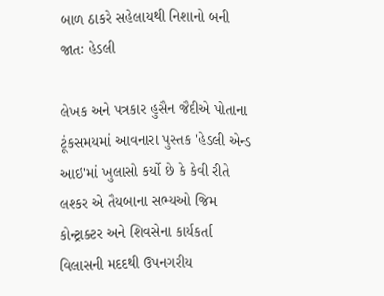બાળ ઠાકરે સહેલાયથી નિશાનો બની જાતઃ હેડલી

લેખક અને પત્રકાર હુસૈન જૈદીએ પોતાના ટૂંકસમયમાં આવનારા પુસ્તક 'હેડલી એન્ડ આઇ'માં ખુલાસો કર્યો છે કે કેવી રીતે લશ્કર એ તૈયબાના સભ્યઓ જિમ કોન્ટ્રાક્ટર અને શિવસેના કાર્યકર્તા વિલાસની મદદથી ઉપનગરીય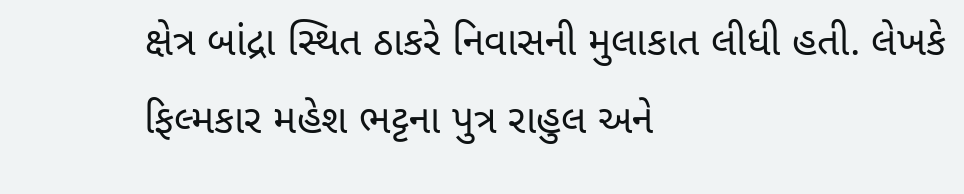ક્ષેત્ર બાંદ્રા સ્થિત ઠાકરે નિવાસની મુલાકાત લીધી હતી. લેખકે ફિલ્મકાર મહેશ ભટ્ટના પુત્ર રાહુલ અને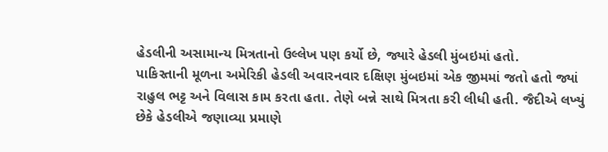હેડલીની અસામાન્ય મિત્રતાનો ઉલ્લેખ પણ કર્યો છે, જ્યારે હેડલી મુંબઇમાં હતો.
પાકિસ્તાની મૂળના અમેરિકી હેડલી અવારનવાર દક્ષિણ મુંબઇમાં એક જીમમાં જતો હતો જ્યાં રાહુલ ભટ્ટ અને વિલાસ કામ કરતા હતા. તેણે બન્ને સાથે મિત્રતા કરી લીધી હતી. જૈદીએ લખ્યું છેકે હેડલીએ જણાવ્યા પ્રમાણે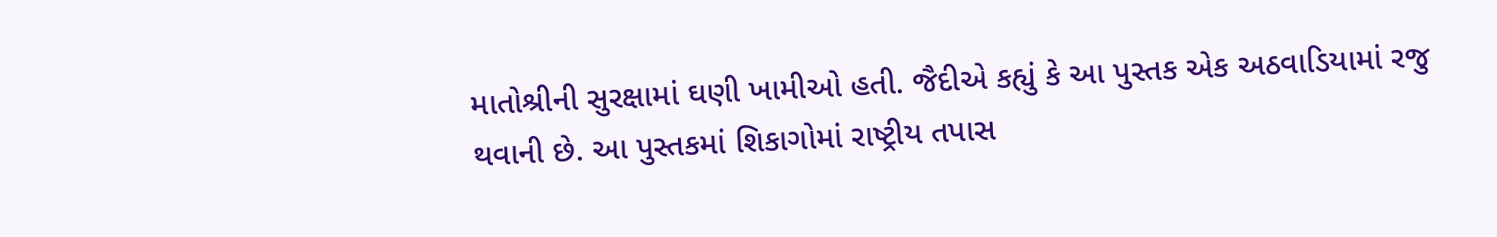માતોશ્રીની સુરક્ષામાં ઘણી ખામીઓ હતી. જૈદીએ કહ્યું કે આ પુસ્તક એક અઠવાડિયામાં રજુ થવાની છે. આ પુસ્તકમાં શિકાગોમાં રાષ્ટ્રીય તપાસ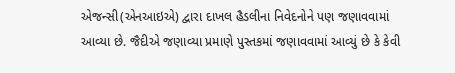એજન્સી(એનઆઇએ) દ્વારા દાખલ હૈડલીના નિવેદનોને પણ જણાવવામાં આવ્યા છે. જૈદીએ જણાવ્યા પ્રમાણે પુસ્તકમાં જણાવવામાં આવ્યું છે કે કેવી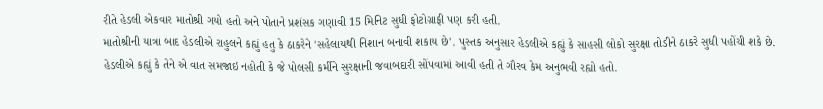રીતે હેડલી એકવાર માતોશ્રી ગયો હતો અને પોતાને પ્રશંસક ગણાવી 15 મિનિટ સુધી ફોટોગ્રાફી પણ કરી હતી.
માતોશ્રીની યાત્રા બાદ હેડલીએ રાહુલને કહ્યું હતુ કે ઠાકરેને 'સહેલાયથી નિશાન બનાવી શકાય છે'. પુસ્તક અનુસાર હેડલીએ કહ્યું કે સાહસી લોકો સુરક્ષા તોડીને ઠાકરે સુધી પહોંચી શકે છે. હેડલીએ કહ્યું કે તેને એ વાત સમજાઇ નહોતી કે જે પોલસી કર્મીને સુરક્ષાની જવાબદારી સોંપવામાં આવી હતી તે ગૌરવ કેમ અનુભવી રહ્યો હતો.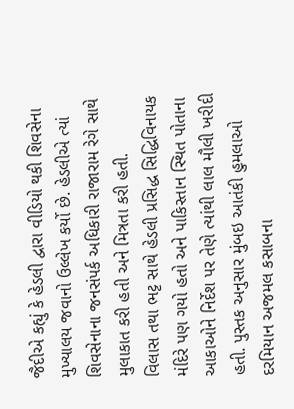જૈદીએ કહ્યું કે હેડલી દ્વારા વીડિયો થકી શિવસેના મુખ્યાલય જવાનો ઉલ્લેખ કર્યો છે. હેડલીએ ત્યાં શિવસેનાના જનસંપર્ક અધિકારી રાજારામ રેગે સાથે મુલાકાત કરી હતી અને મિત્રતા કરી હતી.
વિલાસ તથા ભટ્ટ સાથે હેડલી પ્રસિદ્ધ સિદ્ધિવિનાયક મંદિરે પણ ગયો હતો અને પાકિસ્તાન સ્થિત પોતાના આકાઓને નિર્દેશ પર તેણે ત્યાંથી લાલ મૌલી ખરીદી હતી. પુસ્તક અનુસાર મુંબઇ આતંકી હુમલાઓ દરમિયાન અજમલ કસાબના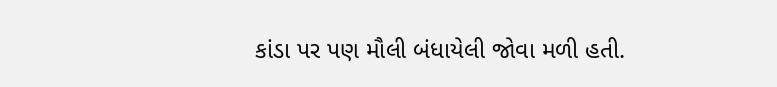કાંડા પર પણ મૌલી બંધાયેલી જોવા મળી હતી.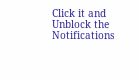Click it and Unblock the Notifications